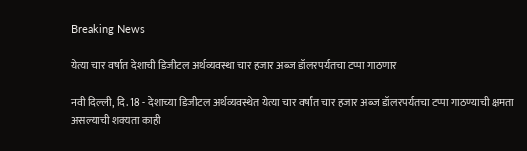Breaking News

येत्या चार वर्षात देशाची डिजीटल अर्थव्यवस्था चार हजार अब्ज डॉलरपर्यतचा टप्पा गाठणार

नवी दिल्ली, दि. 18 - देशाच्या डिजीटल अर्थव्यवस्थेत येत्या चार वर्षांत चार हजार अब्ज डॉलरपर्यतचा टप्पा गाठण्याची क्षमता असल्याची शक्यता काही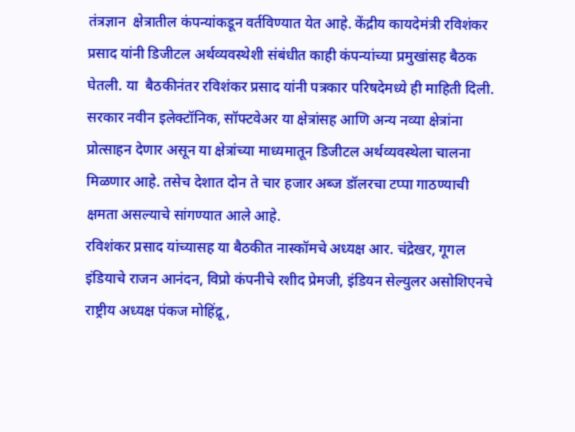तंत्रज्ञान  क्षेत्रातील कंपन्यांकडून वर्तविण्यात येत आहे. केंद्रीय कायदेमंत्री रविशंकर प्रसाद यांनी डिजीटल अर्थव्यवस्थेशी संबंधीत काही कंपन्यांच्या प्रमुखांसह बैठक घेतली. या  बैठकीनंतर रविशंकर प्रसाद यांनी पत्रकार परिषदेमध्ये ही माहिती दिली.
सरकार नवीन इलेक्टॉनिक, सॉफ्टवेअर या क्षेत्रांसह आणि अन्य नव्या क्षेत्रांना प्रोत्साहन देणार असून या क्षेत्रांच्या माध्यमातून डिजीटल अर्थव्यवस्थेला चालना  मिळणार आहे. तसेच देशात दोन ते चार हजार अब्ज डॉलरचा टप्पा गाठण्याची क्षमता असल्याचे सांगण्यात आले आहे.
रविशंकर प्रसाद यांच्यासह या बैठकीत नास्कॉमचे अध्यक्ष आर. चंद्रेखर, गूगल इंडियाचे राजन आनंदन, विप्रो कंपनीचे रशीद प्रेमजी, इंडियन सेल्युलर असोशिएनचे  राष्ट्रीय अध्यक्ष पंकज मोहिंद्रू,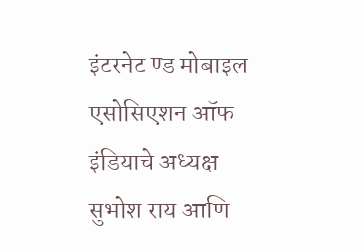इंटरनेट ण्ड मोबाइल एसोसिएशन ऑफ इंडियाचे अध्यक्ष सुभोश राय आणि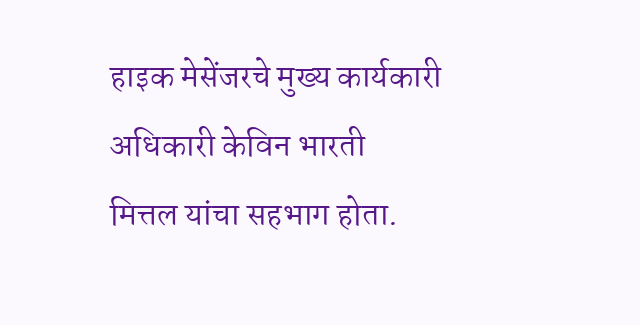हाइक मेसेंजरचे मुख्य कार्यकारी अधिकारी केविन भारती  मित्तल यांचा सहभाग होता.